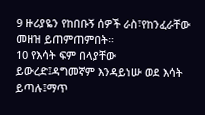9 ዙሪያዬን የከበቡኝ ሰዎች ራስ፣የከንፈራቸው መዘዝ ይጠምጠምበት።
10 የእሳት ፍም በላያቸው ይውረድ፤ዳግመኛም እንዳይነሡ ወደ እሳት ይጣሉ፤ማጥ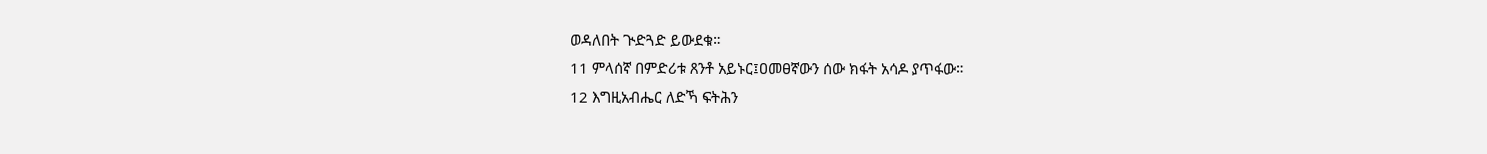ወዳለበት ጒድጓድ ይውደቁ።
11 ምላሰኛ በምድሪቱ ጸንቶ አይኑር፤ዐመፀኛውን ሰው ክፋት አሳዶ ያጥፋው።
12 እግዚአብሔር ለድኻ ፍትሕን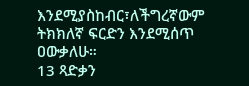እንደሚያስከብር፣ለችግረኛውም ትክክለኛ ፍርድን እንደሚሰጥ ዐውቃለሁ።
13 ጻድቃን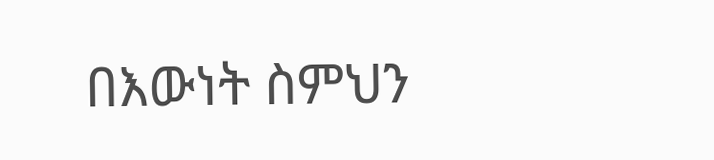በእውነት ስምህን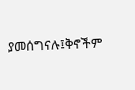ያመሰግናሉ፤ቅኖችም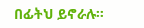በፊትህ ይኖራሉ።